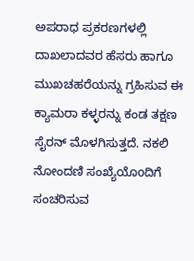ಅಪರಾಧ ಪ್ರಕರಣಗಳಲ್ಲಿ ದಾಖಲಾದವರ ಹೆಸರು ಹಾಗೂ ಮುಖಚಹರೆಯನ್ನು ಗ್ರಹಿಸುವ ಈ ಕ್ಯಾಮರಾ ಕಳ್ಳರನ್ನು ಕಂಡ ತಕ್ಷಣ ಸೈರನ್ ಮೊಳಗಿಸುತ್ತದೆ. ನಕಲಿ ನೋಂದಣಿ ಸಂಖ್ಯೆಯೊoದಿಗೆ ಸಂಚರಿಸುವ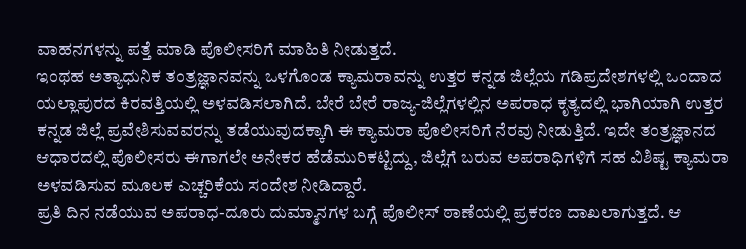ವಾಹನಗಳನ್ನು ಪತ್ತೆ ಮಾಡಿ ಪೊಲೀಸರಿಗೆ ಮಾಹಿತಿ ನೀಡುತ್ತದೆ.
ಇಂಥಹ ಅತ್ಯಾಧುನಿಕ ತಂತ್ರಜ್ಞಾನವನ್ನು ಒಳಗೊಂಡ ಕ್ಯಾಮರಾವನ್ನು ಉತ್ತರ ಕನ್ನಡ ಜಿಲ್ಲೆಯ ಗಡಿಪ್ರದೇಶಗಳಲ್ಲಿ ಒಂದಾದ ಯಲ್ಲಾಪುರದ ಕಿರವತ್ತಿಯಲ್ಲಿ ಅಳವಡಿಸಲಾಗಿದೆ. ಬೇರೆ ಬೇರೆ ರಾಜ್ಯ-ಜಿಲ್ಲೆಗಳಲ್ಲಿನ ಅಪರಾಧ ಕೃತ್ಯದಲ್ಲಿ ಭಾಗಿಯಾಗಿ ಉತ್ತರ ಕನ್ನಡ ಜಿಲ್ಲೆ ಪ್ರವೇಶಿಸುವವರನ್ನು ತಡೆಯುವುದಕ್ಕಾಗಿ ಈ ಕ್ಯಾಮರಾ ಪೊಲೀಸರಿಗೆ ನೆರವು ನೀಡುತ್ತಿದೆ. ಇದೇ ತಂತ್ರಜ್ಞಾನದ ಆಧಾರದಲ್ಲಿ ಪೊಲೀಸರು ಈಗಾಗಲೇ ಅನೇಕರ ಹೆಡೆಮುರಿಕಟ್ಟಿದ್ದು, ಜಿಲ್ಲೆಗೆ ಬರುವ ಅಪರಾಧಿಗಳಿಗೆ ಸಹ ವಿಶಿಷ್ಟ ಕ್ಯಾಮರಾ ಅಳವಡಿಸುವ ಮೂಲಕ ಎಚ್ಚರಿಕೆಯ ಸಂದೇಶ ನೀಡಿದ್ದಾರೆ.
ಪ್ರತಿ ದಿನ ನಡೆಯುವ ಅಪರಾಧ-ದೂರು ದುಮ್ಮಾನಗಳ ಬಗ್ಗೆ ಪೊಲೀಸ್ ಠಾಣೆಯಲ್ಲಿ ಪ್ರಕರಣ ದಾಖಲಾಗುತ್ತದೆ. ಆ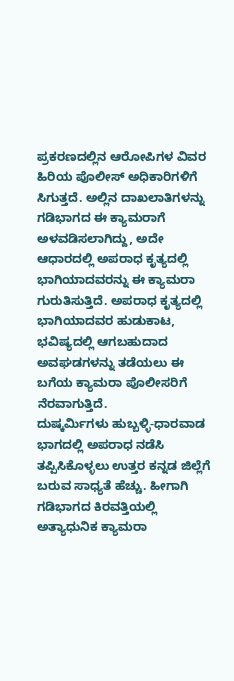ಪ್ರಕರಣದಲ್ಲಿನ ಆರೋಪಿಗಳ ವಿವರ ಹಿರಿಯ ಪೊಲೀಸ್ ಅಧಿಕಾರಿಗಳಿಗೆ ಸಿಗುತ್ತದೆ. ಅಲ್ಲಿನ ದಾಖಲಾತಿಗಳನ್ನು ಗಡಿಭಾಗದ ಈ ಕ್ಯಾಮರಾಗೆ ಅಳವಡಿಸಲಾಗಿದ್ದು, ಅದೇ ಆಧಾರದಲ್ಲಿ ಅಪರಾಧ ಕೃತ್ಯದಲ್ಲಿ ಭಾಗಿಯಾದವರನ್ನು ಈ ಕ್ಯಾಮರಾ ಗುರುತಿಸುತ್ತಿದೆ. ಅಪರಾಧ ಕೃತ್ಯದಲ್ಲಿ ಭಾಗಿಯಾದವರ ಹುಡುಕಾಟ, ಭವಿಷ್ಯದಲ್ಲಿ ಆಗಬಹುದಾದ ಅವಘಡಗಳನ್ನು ತಡೆಯಲು ಈ ಬಗೆಯ ಕ್ಯಾಮರಾ ಪೊಲೀಸರಿಗೆ ನೆರವಾಗುತ್ತಿದೆ.
ದುಷ್ಕರ್ಮಿಗಳು ಹುಬ್ಬಳ್ಳಿ-ಧಾರವಾಡ ಭಾಗದಲ್ಲಿ ಅಪರಾಧ ನಡೆಸಿ ತಪ್ಪಿಸಿಕೊಳ್ಳಲು ಉತ್ತರ ಕನ್ನಡ ಜಿಲ್ಲೆಗೆ ಬರುವ ಸಾಧ್ಯತೆ ಹೆಚ್ಚು. ಹೀಗಾಗಿ ಗಡಿಭಾಗದ ಕಿರವತ್ತಿಯಲ್ಲಿ ಅತ್ಯಾಧುನಿಕ ಕ್ಯಾಮರಾ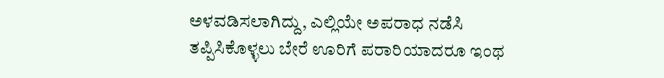ಅಳವಡಿಸಲಾಗಿದ್ದು, ಎಲ್ಲಿಯೇ ಅಪರಾಧ ನಡೆಸಿ ತಪ್ಪಿಸಿಕೊಳ್ಳಲು ಬೇರೆ ಊರಿಗೆ ಪರಾರಿಯಾದರೂ ಇಂಥ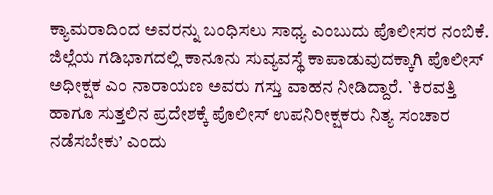ಕ್ಯಾಮರಾದಿಂದ ಅವರನ್ನು ಬಂಧಿಸಲು ಸಾಧ್ಯ ಎಂಬುದು ಪೊಲೀಸರ ನಂಬಿಕೆ.
ಜಿಲ್ಲೆಯ ಗಡಿಭಾಗದಲ್ಲಿ ಕಾನೂನು ಸುವ್ಯವಸ್ಥೆ ಕಾಪಾಡುವುದಕ್ಕಾಗಿ ಪೊಲೀಸ್ ಅಧೀಕ್ಷಕ ಎಂ ನಾರಾಯಣ ಅವರು ಗಸ್ತು ವಾಹನ ನೀಡಿದ್ದಾರೆ. `ಕಿರವತ್ತಿ ಹಾಗೂ ಸುತ್ತಲಿನ ಪ್ರದೇಶಕ್ಕೆ ಪೊಲೀಸ್ ಉಪನಿರೀಕ್ಷಕರು ನಿತ್ಯ ಸಂಚಾರ ನಡೆಸಬೇಕು’ ಎಂದು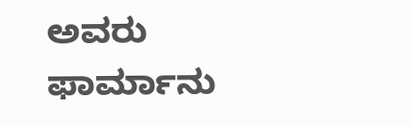ಅವರು ಫಾರ್ಮಾನು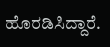ಹೊರಡಿಸಿದ್ದಾರೆ.